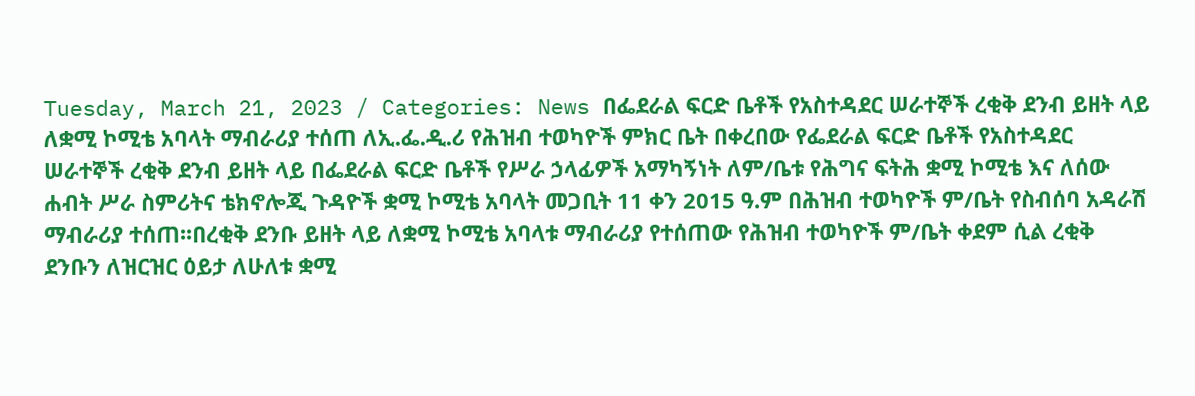Tuesday, March 21, 2023 / Categories: News በፌደራል ፍርድ ቤቶች የአስተዳደር ሠራተኞች ረቂቅ ደንብ ይዘት ላይ ለቋሚ ኮሚቴ አባላት ማብራሪያ ተሰጠ ለኢ.ፌ.ዲ.ሪ የሕዝብ ተወካዮች ምክር ቤት በቀረበው የፌደራል ፍርድ ቤቶች የአስተዳደር ሠራተኞች ረቂቅ ደንብ ይዘት ላይ በፌደራል ፍርድ ቤቶች የሥራ ኃላፊዎች አማካኝነት ለም/ቤቱ የሕግና ፍትሕ ቋሚ ኮሚቴ እና ለሰው ሐብት ሥራ ስምሪትና ቴክኖሎጂ ጉዳዮች ቋሚ ኮሚቴ አባላት መጋቢት 11 ቀን 2015 ዓ.ም በሕዝብ ተወካዮች ም/ቤት የስብሰባ አዳራሽ ማብራሪያ ተሰጠ፡፡በረቂቅ ደንቡ ይዘት ላይ ለቋሚ ኮሚቴ አባላቱ ማብራሪያ የተሰጠው የሕዝብ ተወካዮች ም/ቤት ቀደም ሲል ረቂቅ ደንቡን ለዝርዝር ዕይታ ለሁለቱ ቋሚ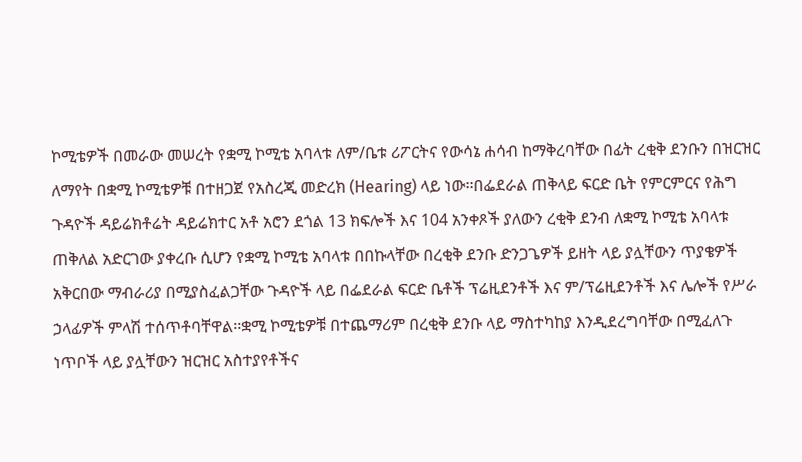ኮሚቴዎች በመራው መሠረት የቋሚ ኮሚቴ አባላቱ ለም/ቤቱ ሪፖርትና የውሳኔ ሐሳብ ከማቅረባቸው በፊት ረቂቅ ደንቡን በዝርዝር ለማየት በቋሚ ኮሚቴዎቹ በተዘጋጀ የአስረጂ መድረክ (Hearing) ላይ ነው፡፡በፌደራል ጠቅላይ ፍርድ ቤት የምርምርና የሕግ ጉዳዮች ዳይሬክቶሬት ዳይሬክተር አቶ አሮን ደጎል 13 ክፍሎች እና 104 አንቀጾች ያለውን ረቂቅ ደንብ ለቋሚ ኮሚቴ አባላቱ ጠቅለል አድርገው ያቀረቡ ሲሆን የቋሚ ኮሚቴ አባላቱ በበኩላቸው በረቂቅ ደንቡ ድንጋጌዎች ይዘት ላይ ያሏቸውን ጥያቄዎች አቅርበው ማብራሪያ በሚያስፈልጋቸው ጉዳዮች ላይ በፌደራል ፍርድ ቤቶች ፕሬዚደንቶች እና ም/ፕሬዚደንቶች እና ሌሎች የሥራ ኃላፊዎች ምላሽ ተሰጥቶባቸዋል፡፡ቋሚ ኮሚቴዎቹ በተጨማሪም በረቂቅ ደንቡ ላይ ማስተካከያ እንዲደረግባቸው በሚፈለጉ ነጥቦች ላይ ያሏቸውን ዝርዝር አስተያየቶችና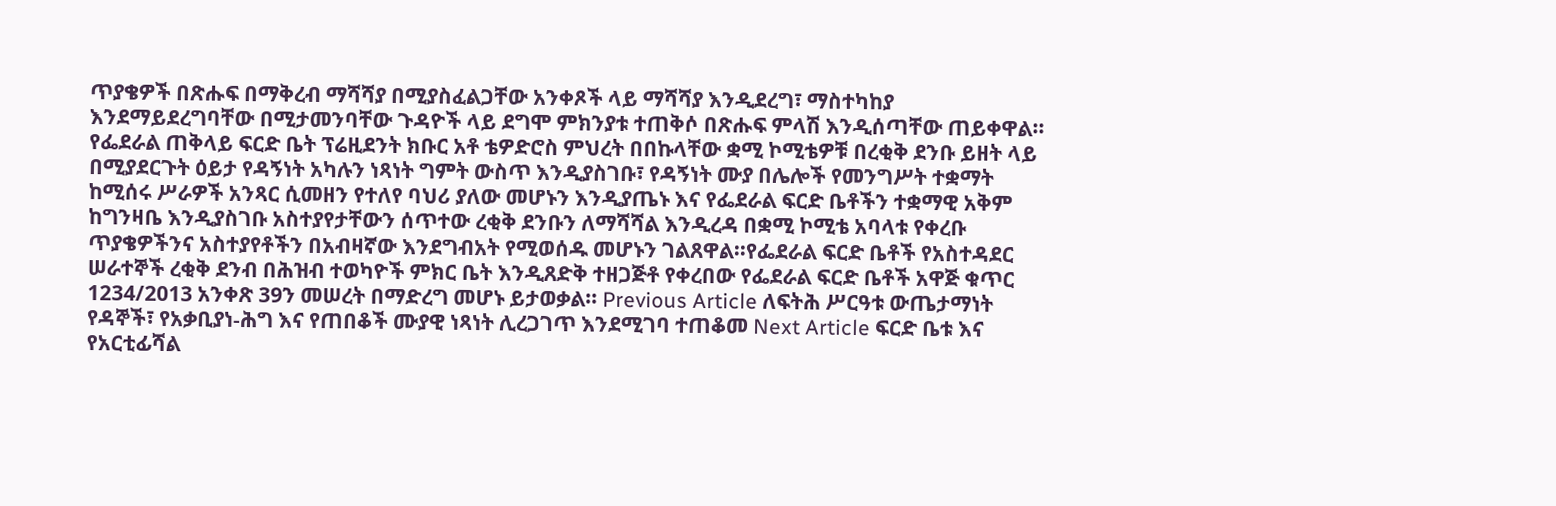ጥያቄዎች በጽሑፍ በማቅረብ ማሻሻያ በሚያስፈልጋቸው አንቀጾች ላይ ማሻሻያ እንዲደረግ፣ ማስተካከያ እንደማይደረግባቸው በሚታመንባቸው ጉዳዮች ላይ ደግሞ ምክንያቱ ተጠቅሶ በጽሑፍ ምላሽ እንዲሰጣቸው ጠይቀዋል፡፡የፌደራል ጠቅላይ ፍርድ ቤት ፕሬዚደንት ክቡር አቶ ቴዎድሮስ ምህረት በበኩላቸው ቋሚ ኮሚቴዎቹ በረቂቅ ደንቡ ይዘት ላይ በሚያደርጉት ዕይታ የዳኝነት አካሉን ነጻነት ግምት ውስጥ እንዲያስገቡ፣ የዳኝነት ሙያ በሌሎች የመንግሥት ተቋማት ከሚሰሩ ሥራዎች አንጻር ሲመዘን የተለየ ባህሪ ያለው መሆኑን እንዲያጤኑ እና የፌደራል ፍርድ ቤቶችን ተቋማዊ አቅም ከግንዛቤ እንዲያስገቡ አስተያየታቸውን ሰጥተው ረቂቅ ደንቡን ለማሻሻል እንዲረዳ በቋሚ ኮሚቴ አባላቱ የቀረቡ ጥያቄዎችንና አስተያየቶችን በአብዛኛው እንደግብአት የሚወሰዱ መሆኑን ገልጸዋል፡፡የፌደራል ፍርድ ቤቶች የአስተዳደር ሠራተኞች ረቂቅ ደንብ በሕዝብ ተወካዮች ምክር ቤት እንዲጸድቅ ተዘጋጅቶ የቀረበው የፌደራል ፍርድ ቤቶች አዋጅ ቁጥር 1234/2013 አንቀጽ 39ን መሠረት በማድረግ መሆኑ ይታወቃል፡፡ Previous Article ለፍትሕ ሥርዓቱ ውጤታማነት የዳኞች፣ የአቃቢያነ-ሕግ እና የጠበቆች ሙያዊ ነጻነት ሊረጋገጥ እንደሚገባ ተጠቆመ Next Article ፍርድ ቤቱ እና የአርቲፊሻል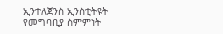ኢንተለጀንስ ኢንስቲትዩት የመግባቢያ ስምምነት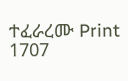ተፈራረሙ Print 1707